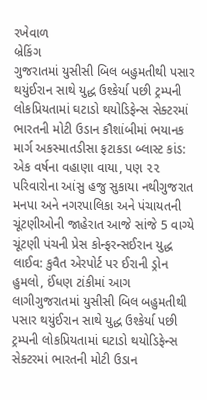રખેવાળ
બ્રેકિંગ
ગુજરાતમાં યુસીસી બિલ બહુમતીથી પસાર થયુંઈરાન સાથે યુદ્ધ ઉશ્કેર્યા પછી ટ્રમ્પની લોકપ્રિયતામાં ઘટાડો થયોડિફેન્સ સેક્ટરમાં ભારતની મોટી ઉડાન કૌશાંબીમાં ભયાનક માર્ગ અકસ્માતડીસા ફટાકડા બ્લાસ્ટ કાંડ: એક વર્ષના વહાણા વાયા, પણ ૨૨ પરિવારોના આંસુ હજુ સુકાયા નથીગુજરાત મનપા અને નગરપાલિકા અને પંચાયતની ચૂંટણીઓની જાહેરાત આજે સાંજે 5 વાગ્યે ચૂંટણી પંચની પ્રેસ કોન્ફરન્સઈરાન યુદ્ધ લાઈવ: કુવૈત એરપોર્ટ પર ઈરાની ડ્રોન હુમલો, ઈંધણ ટાંકીમાં આગ લાગીગુજરાતમાં યુસીસી બિલ બહુમતીથી પસાર થયુંઈરાન સાથે યુદ્ધ ઉશ્કેર્યા પછી ટ્રમ્પની લોકપ્રિયતામાં ઘટાડો થયોડિફેન્સ સેક્ટરમાં ભારતની મોટી ઉડાન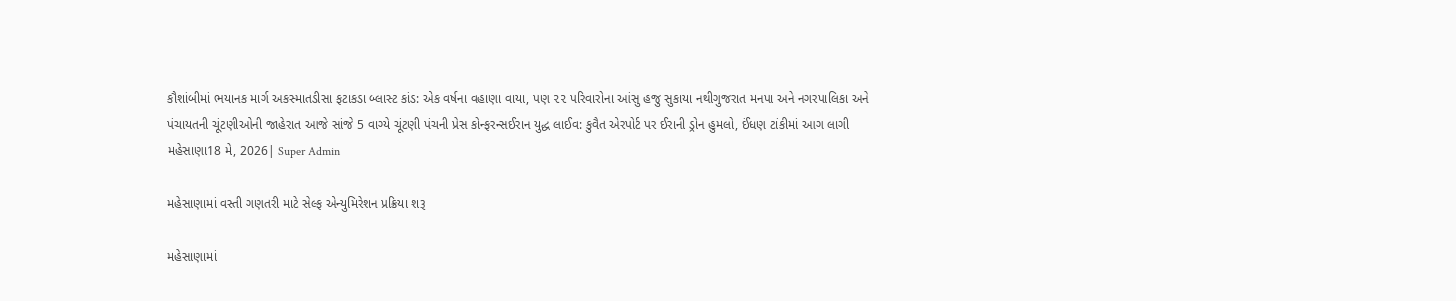કૌશાંબીમાં ભયાનક માર્ગ અકસ્માતડીસા ફટાકડા બ્લાસ્ટ કાંડ: એક વર્ષના વહાણા વાયા, પણ ૨૨ પરિવારોના આંસુ હજુ સુકાયા નથીગુજરાત મનપા અને નગરપાલિકા અને પંચાયતની ચૂંટણીઓની જાહેરાત આજે સાંજે 5 વાગ્યે ચૂંટણી પંચની પ્રેસ કોન્ફરન્સઈરાન યુદ્ધ લાઈવ: કુવૈત એરપોર્ટ પર ઈરાની ડ્રોન હુમલો, ઈંધણ ટાંકીમાં આગ લાગી
મહેસાણા18 મે, 2026| Super Admin

મહેસાણામાં વસ્તી ગણતરી માટે સેલ્ફ એન્યુમિરેશન પ્રક્રિયા શરૂ

મહેસાણામાં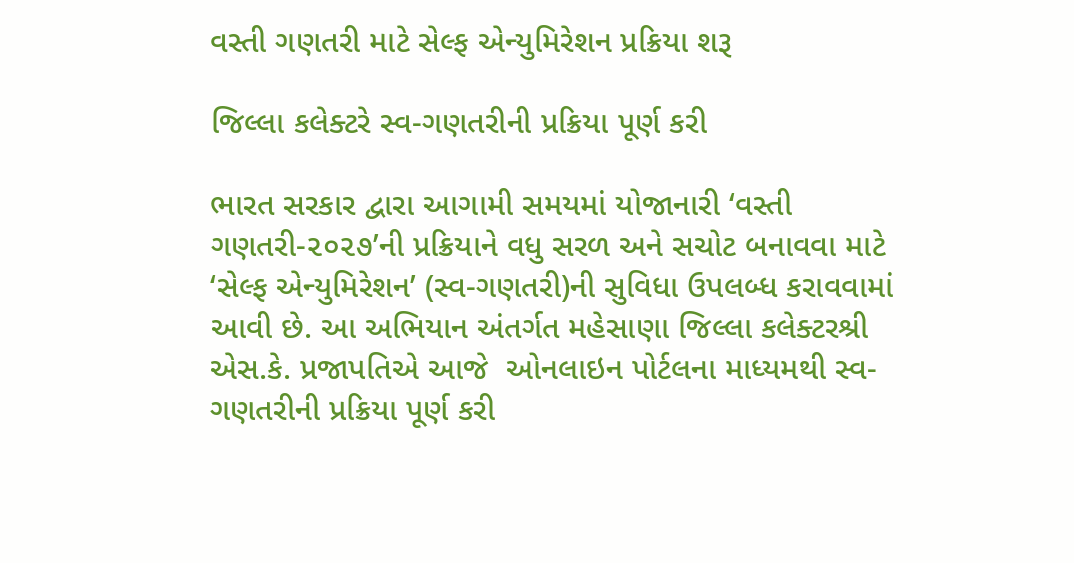વસ્તી ગણતરી માટે સેલ્ફ એન્યુમિરેશન પ્રક્રિયા શરૂ

જિલ્લા કલેક્ટરે સ્વ-ગણતરીની પ્રક્રિયા પૂર્ણ કરી

ભારત સરકાર દ્વારા આગામી સમયમાં યોજાનારી ‘વસ્તી ગણતરી-૨૦૨૭’ની પ્રક્રિયાને વધુ સરળ અને સચોટ બનાવવા માટે ‘સેલ્ફ એન્યુમિરેશન’ (સ્વ-ગણતરી)ની સુવિધા ઉપલબ્ધ કરાવવામાં આવી છે. આ અભિયાન અંતર્ગત મહેસાણા જિલ્લા કલેક્ટરશ્રી એસ.કે. પ્રજાપતિએ આજે  ઓનલાઇન પોર્ટલના માધ્યમથી સ્વ-ગણતરીની પ્રક્રિયા પૂર્ણ કરી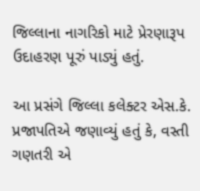જિલ્લાના નાગરિકો માટે પ્રેરણારૂપ ઉદાહરણ પૂરું પાડ્યું હતું.

આ પ્રસંગે જિલ્લા કલેક્ટર એસ.કે. પ્રજાપતિએ જણાવ્યું હતું કે, વસ્તી ગણતરી એ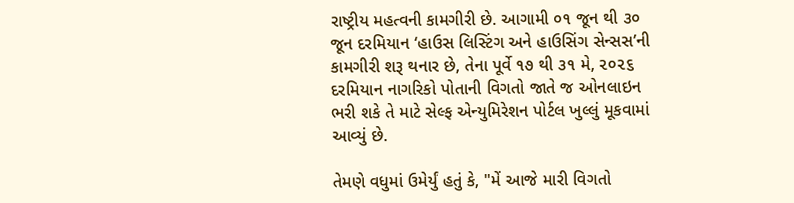રાષ્ટ્રીય મહત્વની કામગીરી છે. આગામી ૦૧ જૂન થી ૩૦ જૂન દરમિયાન ‘હાઉસ લિસ્ટિંગ અને હાઉસિંગ સેન્સસ’ની કામગીરી શરૂ થનાર છે, તેના પૂર્વે ૧૭ થી ૩૧ મે, ૨૦૨૬ દરમિયાન નાગરિકો પોતાની વિગતો જાતે જ ઓનલાઇન ભરી શકે તે માટે સેલ્ફ એન્યુમિરેશન પોર્ટલ ખુલ્લું મૂકવામાં આવ્યું છે.

તેમણે વધુમાં ઉમેર્યું હતું કે, "મેં આજે મારી વિગતો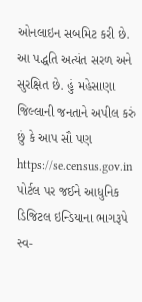ઓનલાઇન સબમિટ કરી છે. આ પદ્ધતિ અત્યંત સરળ અને સુરક્ષિત છે. હું મહેસાણા જિલ્લાની જનતાને અપીલ કરું છું કે આપ સૌ પણ https://se.census.gov.in પોર્ટલ પર જઈને આધુનિક ડિજિટલ ઇન્ડિયાના ભાગરૂપે સ્વ-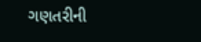ગણતરીની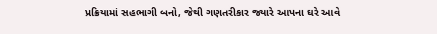પ્રક્રિયામાં સહભાગી બનો, જેથી ગણતરીકાર જ્યારે આપના ઘરે આવે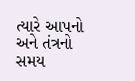ત્યારે આપનો અને તંત્રનો સમય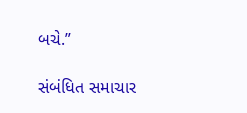બચે.”

સંબંધિત સમાચાર